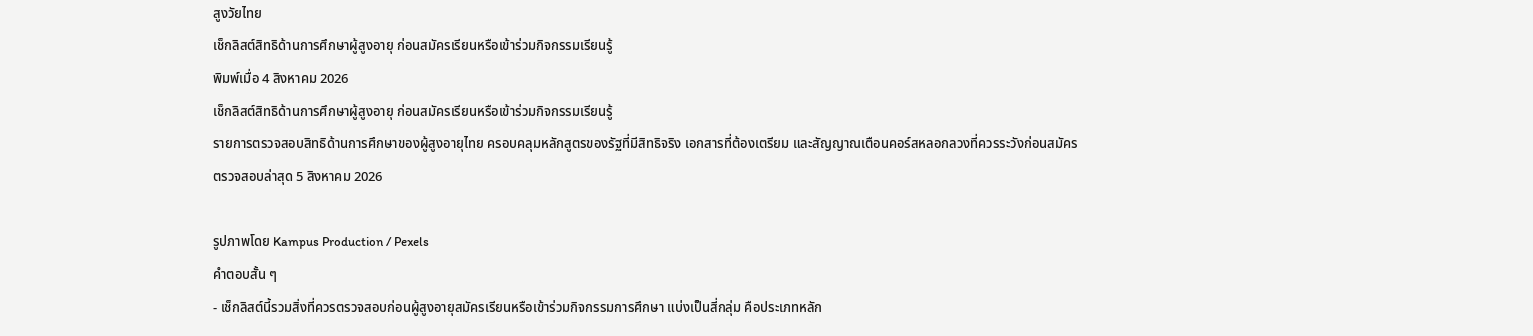สูงวัยไทย
เช็กลิสต์สิทธิด้านการศึกษาผู้สูงอายุ ก่อนสมัครเรียนหรือเข้าร่วมกิจกรรมเรียนรู้
พิมพ์เมื่อ 4 สิงหาคม 2026
เช็กลิสต์สิทธิด้านการศึกษาผู้สูงอายุ ก่อนสมัครเรียนหรือเข้าร่วมกิจกรรมเรียนรู้
รายการตรวจสอบสิทธิด้านการศึกษาของผู้สูงอายุไทย ครอบคลุมหลักสูตรของรัฐที่มีสิทธิจริง เอกสารที่ต้องเตรียม และสัญญาณเตือนคอร์สหลอกลวงที่ควรระวังก่อนสมัคร
ตรวจสอบล่าสุด 5 สิงหาคม 2026

รูปภาพโดย Kampus Production / Pexels
คำตอบสั้น ๆ
- เช็กลิสต์นี้รวมสิ่งที่ควรตรวจสอบก่อนผู้สูงอายุสมัครเรียนหรือเข้าร่วมกิจกรรมการศึกษา แบ่งเป็นสี่กลุ่ม คือประเภทหลัก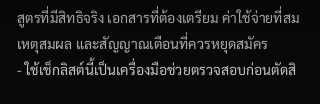สูตรที่มีสิทธิจริง เอกสารที่ต้องเตรียม ค่าใช้จ่ายที่สมเหตุสมผล และสัญญาณเตือนที่ควรหยุดสมัคร
- ใช้เช็กลิสต์นี้เป็นเครื่องมือช่วยตรวจสอบก่อนตัดสิ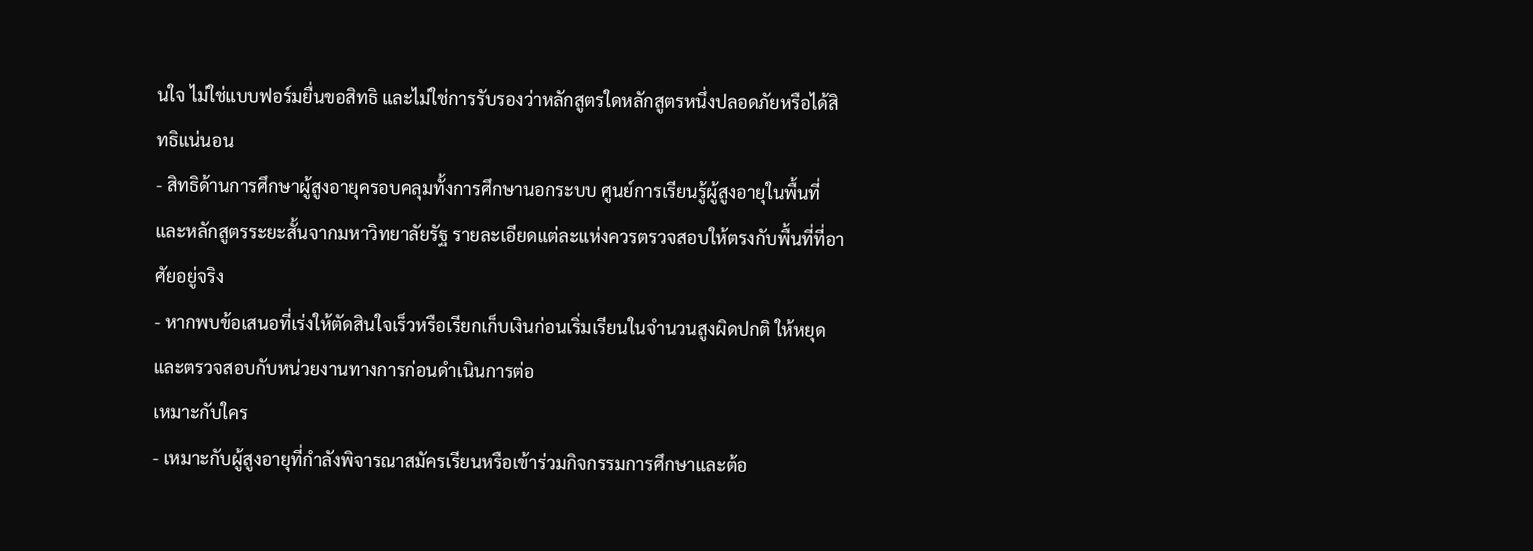นใจ ไม่ใช่แบบฟอร์มยื่นขอสิทธิ และไม่ใช่การรับรองว่าหลักสูตรใดหลักสูตรหนึ่งปลอดภัยหรือได้สิทธิแน่นอน
- สิทธิด้านการศึกษาผู้สูงอายุครอบคลุมทั้งการศึกษานอกระบบ ศูนย์การเรียนรู้ผู้สูงอายุในพื้นที่ และหลักสูตรระยะสั้นจากมหาวิทยาลัยรัฐ รายละเอียดแต่ละแห่งควรตรวจสอบให้ตรงกับพื้นที่ที่อาศัยอยู่จริง
- หากพบข้อเสนอที่เร่งให้ตัดสินใจเร็วหรือเรียกเก็บเงินก่อนเริ่มเรียนในจำนวนสูงผิดปกติ ให้หยุดและตรวจสอบกับหน่วยงานทางการก่อนดำเนินการต่อ
เหมาะกับใคร
- เหมาะกับผู้สูงอายุที่กำลังพิจารณาสมัครเรียนหรือเข้าร่วมกิจกรรมการศึกษาและต้อ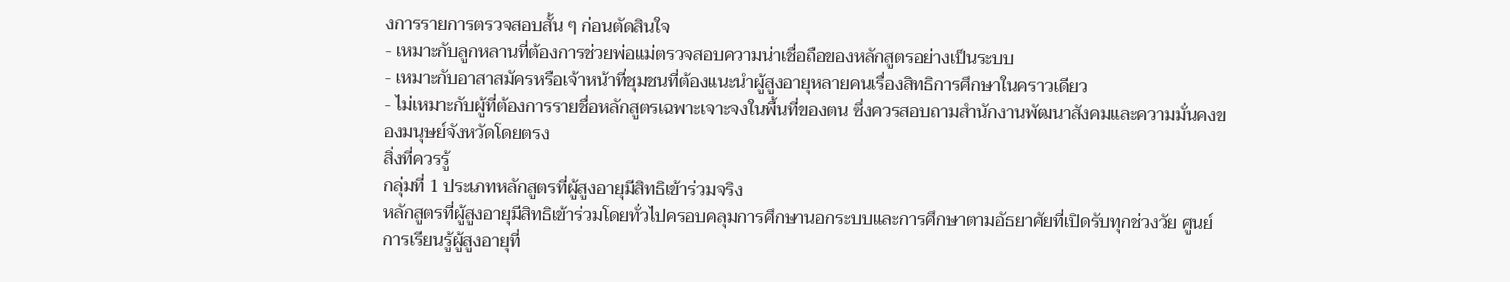งการรายการตรวจสอบสั้น ๆ ก่อนตัดสินใจ
- เหมาะกับลูกหลานที่ต้องการช่วยพ่อแม่ตรวจสอบความน่าเชื่อถือของหลักสูตรอย่างเป็นระบบ
- เหมาะกับอาสาสมัครหรือเจ้าหน้าที่ชุมชนที่ต้องแนะนำผู้สูงอายุหลายคนเรื่องสิทธิการศึกษาในคราวเดียว
- ไม่เหมาะกับผู้ที่ต้องการรายชื่อหลักสูตรเฉพาะเจาะจงในพื้นที่ของตน ซึ่งควรสอบถามสำนักงานพัฒนาสังคมและความมั่นคงของมนุษย์จังหวัดโดยตรง
สิ่งที่ควรรู้
กลุ่มที่ 1 ประเภทหลักสูตรที่ผู้สูงอายุมีสิทธิเข้าร่วมจริง
หลักสูตรที่ผู้สูงอายุมีสิทธิเข้าร่วมโดยทั่วไปครอบคลุมการศึกษานอกระบบและการศึกษาตามอัธยาศัยที่เปิดรับทุกช่วงวัย ศูนย์การเรียนรู้ผู้สูงอายุที่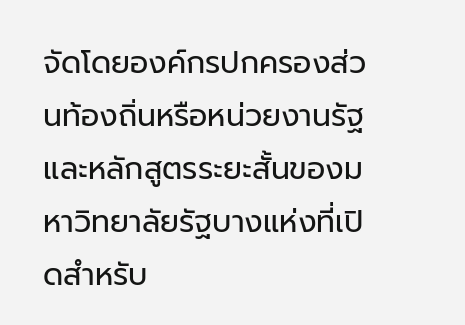จัดโดยองค์กรปกครองส่วนท้องถิ่นหรือหน่วยงานรัฐ และหลักสูตรระยะสั้นของมหาวิทยาลัยรัฐบางแห่งที่เปิดสำหรับ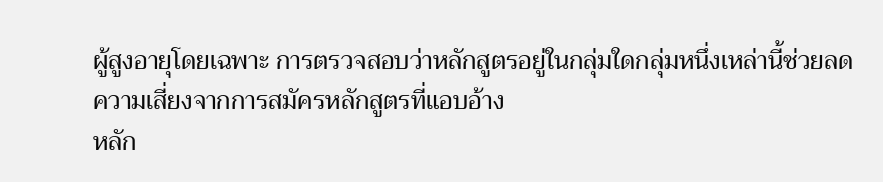ผู้สูงอายุโดยเฉพาะ การตรวจสอบว่าหลักสูตรอยู่ในกลุ่มใดกลุ่มหนึ่งเหล่านี้ช่วยลดความเสี่ยงจากการสมัครหลักสูตรที่แอบอ้าง
หลัก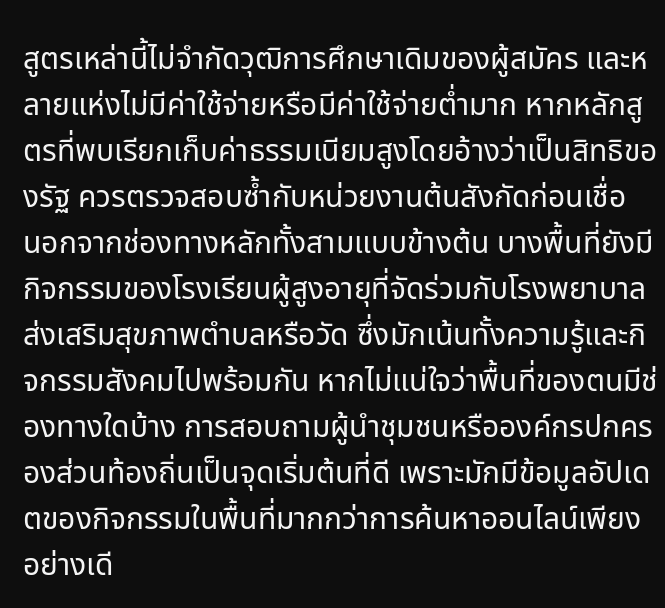สูตรเหล่านี้ไม่จำกัดวุฒิการศึกษาเดิมของผู้สมัคร และหลายแห่งไม่มีค่าใช้จ่ายหรือมีค่าใช้จ่ายต่ำมาก หากหลักสูตรที่พบเรียกเก็บค่าธรรมเนียมสูงโดยอ้างว่าเป็นสิทธิของรัฐ ควรตรวจสอบซ้ำกับหน่วยงานต้นสังกัดก่อนเชื่อ
นอกจากช่องทางหลักทั้งสามแบบข้างต้น บางพื้นที่ยังมีกิจกรรมของโรงเรียนผู้สูงอายุที่จัดร่วมกับโรงพยาบาลส่งเสริมสุขภาพตำบลหรือวัด ซึ่งมักเน้นทั้งความรู้และกิจกรรมสังคมไปพร้อมกัน หากไม่แน่ใจว่าพื้นที่ของตนมีช่องทางใดบ้าง การสอบถามผู้นำชุมชนหรือองค์กรปกครองส่วนท้องถิ่นเป็นจุดเริ่มต้นที่ดี เพราะมักมีข้อมูลอัปเดตของกิจกรรมในพื้นที่มากกว่าการค้นหาออนไลน์เพียงอย่างเดี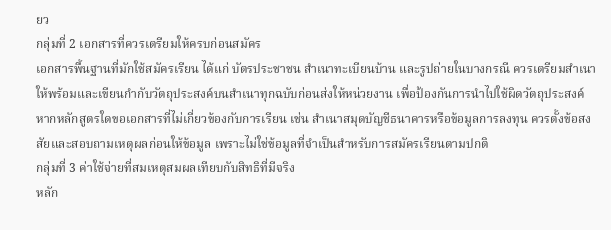ยว
กลุ่มที่ 2 เอกสารที่ควรเตรียมให้ครบก่อนสมัคร
เอกสารพื้นฐานที่มักใช้สมัครเรียน ได้แก่ บัตรประชาชน สำเนาทะเบียนบ้าน และรูปถ่ายในบางกรณี ควรเตรียมสำเนาให้พร้อมและเขียนกำกับวัตถุประสงค์บนสำเนาทุกฉบับก่อนส่งให้หน่วยงาน เพื่อป้องกันการนำไปใช้ผิดวัตถุประสงค์
หากหลักสูตรใดขอเอกสารที่ไม่เกี่ยวข้องกับการเรียน เช่น สำเนาสมุดบัญชีธนาคารหรือข้อมูลการลงทุน ควรตั้งข้อสงสัยและสอบถามเหตุผลก่อนให้ข้อมูล เพราะไม่ใช่ข้อมูลที่จำเป็นสำหรับการสมัครเรียนตามปกติ
กลุ่มที่ 3 ค่าใช้จ่ายที่สมเหตุสมผลเทียบกับสิทธิที่มีจริง
หลัก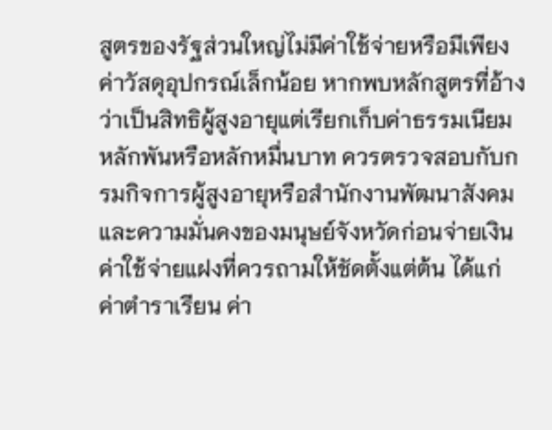สูตรของรัฐส่วนใหญ่ไม่มีค่าใช้จ่ายหรือมีเพียงค่าวัสดุอุปกรณ์เล็กน้อย หากพบหลักสูตรที่อ้างว่าเป็นสิทธิผู้สูงอายุแต่เรียกเก็บค่าธรรมเนียมหลักพันหรือหลักหมื่นบาท ควรตรวจสอบกับกรมกิจการผู้สูงอายุหรือสำนักงานพัฒนาสังคมและความมั่นคงของมนุษย์จังหวัดก่อนจ่ายเงิน
ค่าใช้จ่ายแฝงที่ควรถามให้ชัดตั้งแต่ต้น ได้แก่ ค่าตำราเรียน ค่า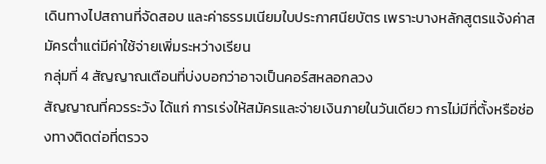เดินทางไปสถานที่จัดสอบ และค่าธรรมเนียมใบประกาศนียบัตร เพราะบางหลักสูตรแจ้งค่าสมัครต่ำแต่มีค่าใช้จ่ายเพิ่มระหว่างเรียน
กลุ่มที่ 4 สัญญาณเตือนที่บ่งบอกว่าอาจเป็นคอร์สหลอกลวง
สัญญาณที่ควรระวัง ได้แก่ การเร่งให้สมัครและจ่ายเงินภายในวันเดียว การไม่มีที่ตั้งหรือช่องทางติดต่อที่ตรวจ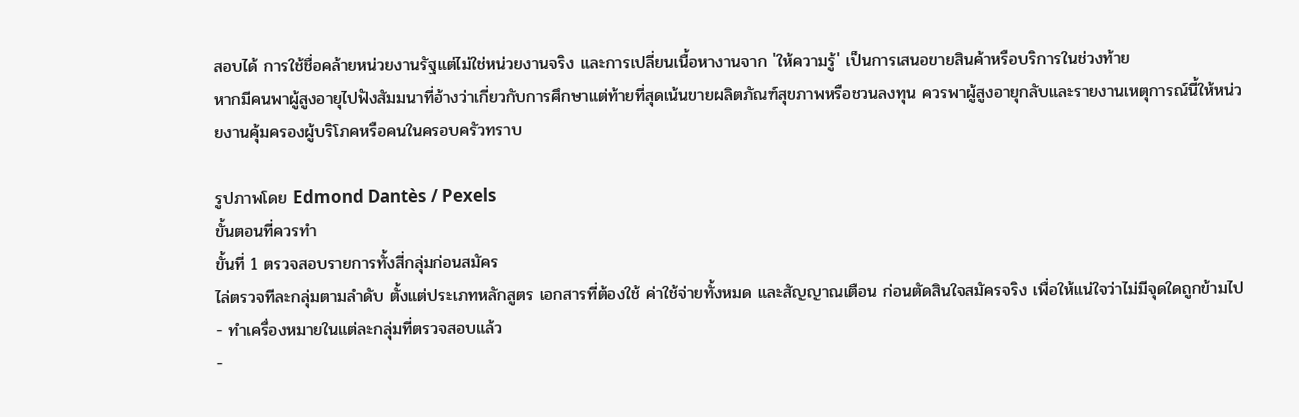สอบได้ การใช้ชื่อคล้ายหน่วยงานรัฐแต่ไม่ใช่หน่วยงานจริง และการเปลี่ยนเนื้อหางานจาก 'ให้ความรู้' เป็นการเสนอขายสินค้าหรือบริการในช่วงท้าย
หากมีคนพาผู้สูงอายุไปฟังสัมมนาที่อ้างว่าเกี่ยวกับการศึกษาแต่ท้ายที่สุดเน้นขายผลิตภัณฑ์สุขภาพหรือชวนลงทุน ควรพาผู้สูงอายุกลับและรายงานเหตุการณ์นี้ให้หน่วยงานคุ้มครองผู้บริโภคหรือคนในครอบครัวทราบ

รูปภาพโดย Edmond Dantès / Pexels
ขั้นตอนที่ควรทำ
ขั้นที่ 1 ตรวจสอบรายการทั้งสี่กลุ่มก่อนสมัคร
ไล่ตรวจทีละกลุ่มตามลำดับ ตั้งแต่ประเภทหลักสูตร เอกสารที่ต้องใช้ ค่าใช้จ่ายทั้งหมด และสัญญาณเตือน ก่อนตัดสินใจสมัครจริง เพื่อให้แน่ใจว่าไม่มีจุดใดถูกข้ามไป
- ทำเครื่องหมายในแต่ละกลุ่มที่ตรวจสอบแล้ว
-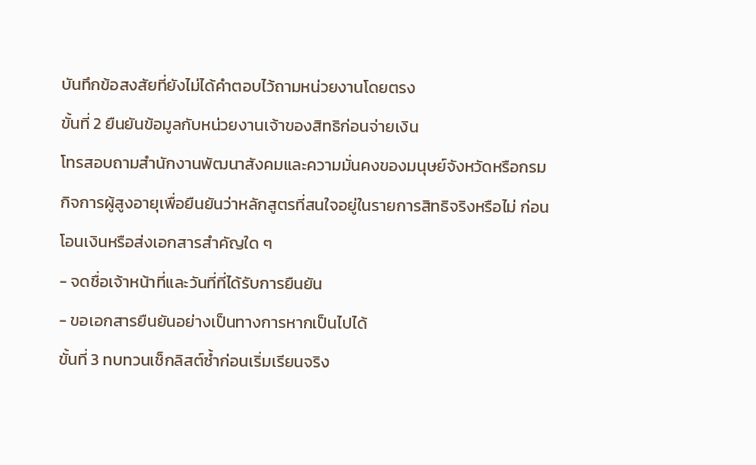บันทึกข้อสงสัยที่ยังไม่ได้คำตอบไว้ถามหน่วยงานโดยตรง
ขั้นที่ 2 ยืนยันข้อมูลกับหน่วยงานเจ้าของสิทธิก่อนจ่ายเงิน
โทรสอบถามสำนักงานพัฒนาสังคมและความมั่นคงของมนุษย์จังหวัดหรือกรมกิจการผู้สูงอายุเพื่อยืนยันว่าหลักสูตรที่สนใจอยู่ในรายการสิทธิจริงหรือไม่ ก่อนโอนเงินหรือส่งเอกสารสำคัญใด ๆ
- จดชื่อเจ้าหน้าที่และวันที่ที่ได้รับการยืนยัน
- ขอเอกสารยืนยันอย่างเป็นทางการหากเป็นไปได้
ขั้นที่ 3 ทบทวนเช็กลิสต์ซ้ำก่อนเริ่มเรียนจริง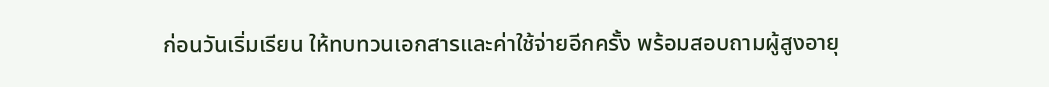ก่อนวันเริ่มเรียน ให้ทบทวนเอกสารและค่าใช้จ่ายอีกครั้ง พร้อมสอบถามผู้สูงอายุ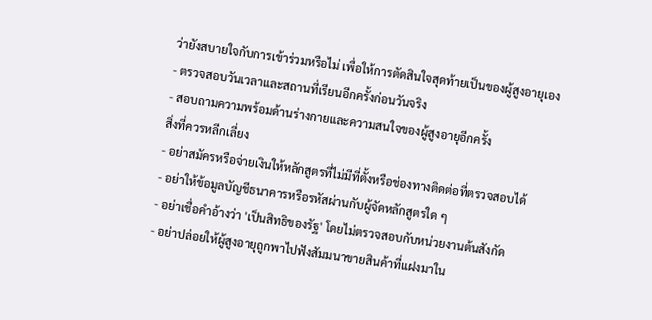ว่ายังสบายใจกับการเข้าร่วมหรือไม่ เพื่อให้การตัดสินใจสุดท้ายเป็นของผู้สูงอายุเอง
- ตรวจสอบวันเวลาและสถานที่เรียนอีกครั้งก่อนวันจริง
- สอบถามความพร้อมด้านร่างกายและความสนใจของผู้สูงอายุอีกครั้ง
สิ่งที่ควรหลีกเลี่ยง
- อย่าสมัครหรือจ่ายเงินให้หลักสูตรที่ไม่มีที่ตั้งหรือช่องทางติดต่อที่ตรวจสอบได้
- อย่าให้ข้อมูลบัญชีธนาคารหรือรหัสผ่านกับผู้จัดหลักสูตรใด ๆ
- อย่าเชื่อคำอ้างว่า 'เป็นสิทธิของรัฐ' โดยไม่ตรวจสอบกับหน่วยงานต้นสังกัด
- อย่าปล่อยให้ผู้สูงอายุถูกพาไปฟังสัมมนาขายสินค้าที่แฝงมาใน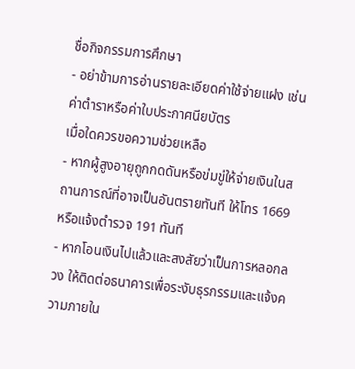ชื่อกิจกรรมการศึกษา
- อย่าข้ามการอ่านรายละเอียดค่าใช้จ่ายแฝง เช่น ค่าตำราหรือค่าใบประกาศนียบัตร
เมื่อใดควรขอความช่วยเหลือ
- หากผู้สูงอายุถูกกดดันหรือข่มขู่ให้จ่ายเงินในสถานการณ์ที่อาจเป็นอันตรายทันที ให้โทร 1669 หรือแจ้งตำรวจ 191 ทันที
- หากโอนเงินไปแล้วและสงสัยว่าเป็นการหลอกลวง ให้ติดต่อธนาคารเพื่อระงับธุรกรรมและแจ้งความภายใน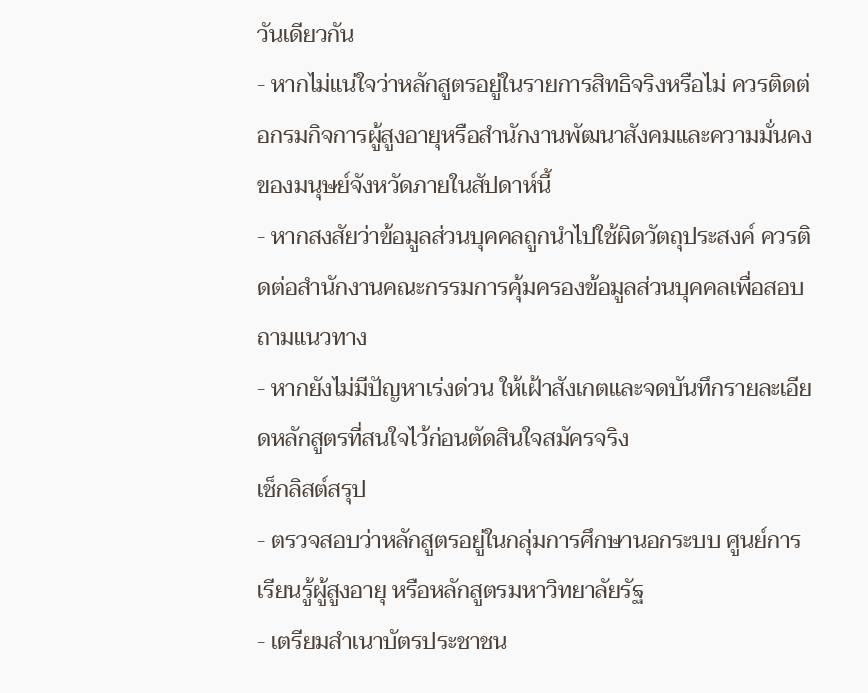วันเดียวกัน
- หากไม่แน่ใจว่าหลักสูตรอยู่ในรายการสิทธิจริงหรือไม่ ควรติดต่อกรมกิจการผู้สูงอายุหรือสำนักงานพัฒนาสังคมและความมั่นคงของมนุษย์จังหวัดภายในสัปดาห์นี้
- หากสงสัยว่าข้อมูลส่วนบุคคลถูกนำไปใช้ผิดวัตถุประสงค์ ควรติดต่อสำนักงานคณะกรรมการคุ้มครองข้อมูลส่วนบุคคลเพื่อสอบถามแนวทาง
- หากยังไม่มีปัญหาเร่งด่วน ให้เฝ้าสังเกตและจดบันทึกรายละเอียดหลักสูตรที่สนใจไว้ก่อนตัดสินใจสมัครจริง
เช็กลิสต์สรุป
- ตรวจสอบว่าหลักสูตรอยู่ในกลุ่มการศึกษานอกระบบ ศูนย์การเรียนรู้ผู้สูงอายุ หรือหลักสูตรมหาวิทยาลัยรัฐ
- เตรียมสำเนาบัตรประชาชน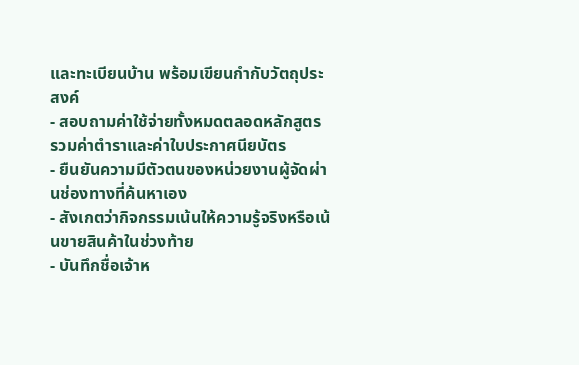และทะเบียนบ้าน พร้อมเขียนกำกับวัตถุประสงค์
- สอบถามค่าใช้จ่ายทั้งหมดตลอดหลักสูตร รวมค่าตำราและค่าใบประกาศนียบัตร
- ยืนยันความมีตัวตนของหน่วยงานผู้จัดผ่านช่องทางที่ค้นหาเอง
- สังเกตว่ากิจกรรมเน้นให้ความรู้จริงหรือเน้นขายสินค้าในช่วงท้าย
- บันทึกชื่อเจ้าห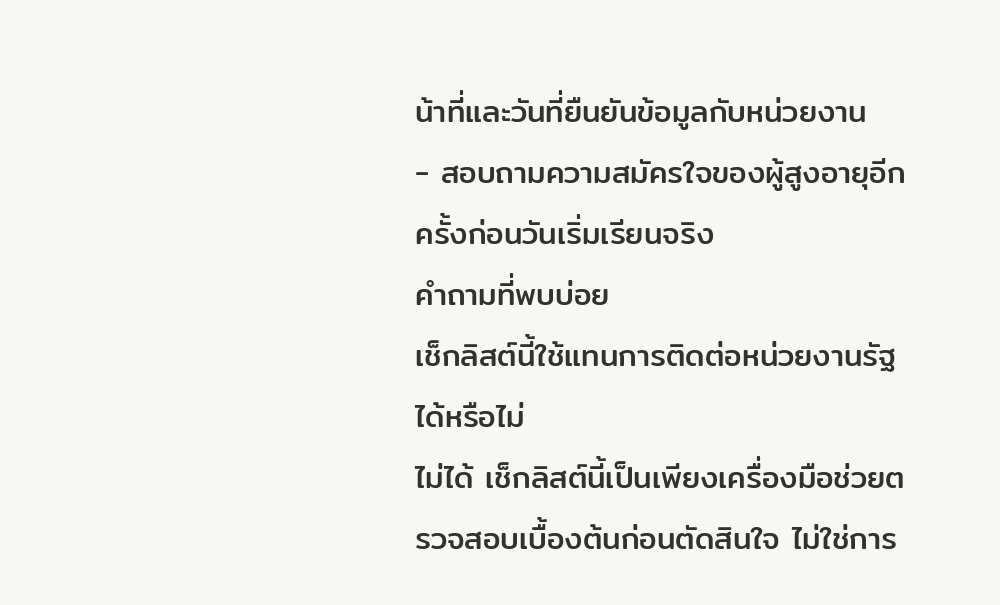น้าที่และวันที่ยืนยันข้อมูลกับหน่วยงาน
- สอบถามความสมัครใจของผู้สูงอายุอีกครั้งก่อนวันเริ่มเรียนจริง
คำถามที่พบบ่อย
เช็กลิสต์นี้ใช้แทนการติดต่อหน่วยงานรัฐได้หรือไม่
ไม่ได้ เช็กลิสต์นี้เป็นเพียงเครื่องมือช่วยตรวจสอบเบื้องต้นก่อนตัดสินใจ ไม่ใช่การ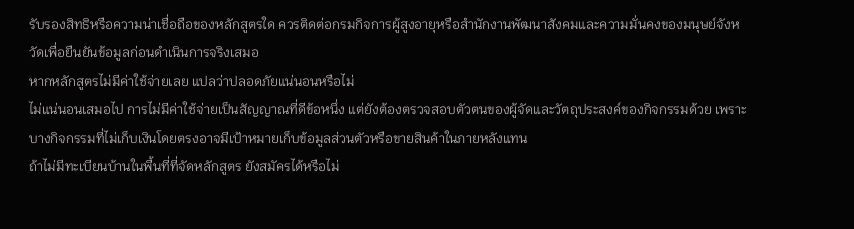รับรองสิทธิหรือความน่าเชื่อถือของหลักสูตรใด ควรติดต่อกรมกิจการผู้สูงอายุหรือสำนักงานพัฒนาสังคมและความมั่นคงของมนุษย์จังหวัดเพื่อยืนยันข้อมูลก่อนดำเนินการจริงเสมอ
หากหลักสูตรไม่มีค่าใช้จ่ายเลย แปลว่าปลอดภัยแน่นอนหรือไม่
ไม่แน่นอนเสมอไป การไม่มีค่าใช้จ่ายเป็นสัญญาณที่ดีข้อหนึ่ง แต่ยังต้องตรวจสอบตัวตนของผู้จัดและวัตถุประสงค์ของกิจกรรมด้วย เพราะบางกิจกรรมที่ไม่เก็บเงินโดยตรงอาจมีเป้าหมายเก็บข้อมูลส่วนตัวหรือขายสินค้าในภายหลังแทน
ถ้าไม่มีทะเบียนบ้านในพื้นที่ที่จัดหลักสูตร ยังสมัครได้หรือไม่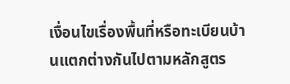เงื่อนไขเรื่องพื้นที่หรือทะเบียนบ้านแตกต่างกันไปตามหลักสูตร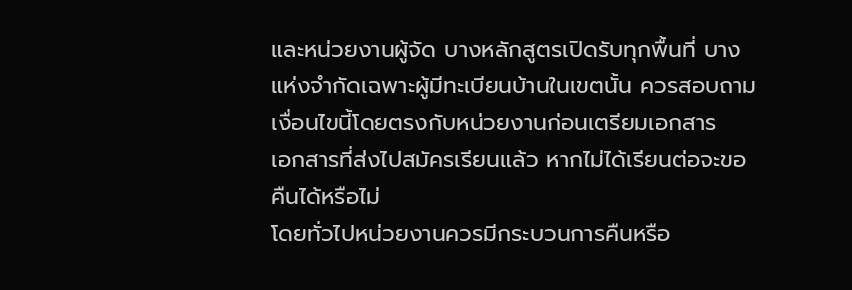และหน่วยงานผู้จัด บางหลักสูตรเปิดรับทุกพื้นที่ บางแห่งจำกัดเฉพาะผู้มีทะเบียนบ้านในเขตนั้น ควรสอบถามเงื่อนไขนี้โดยตรงกับหน่วยงานก่อนเตรียมเอกสาร
เอกสารที่ส่งไปสมัครเรียนแล้ว หากไม่ได้เรียนต่อจะขอคืนได้หรือไม่
โดยทั่วไปหน่วยงานควรมีกระบวนการคืนหรือ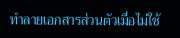ทำลายเอกสารส่วนตัวเมื่อไม่ใช้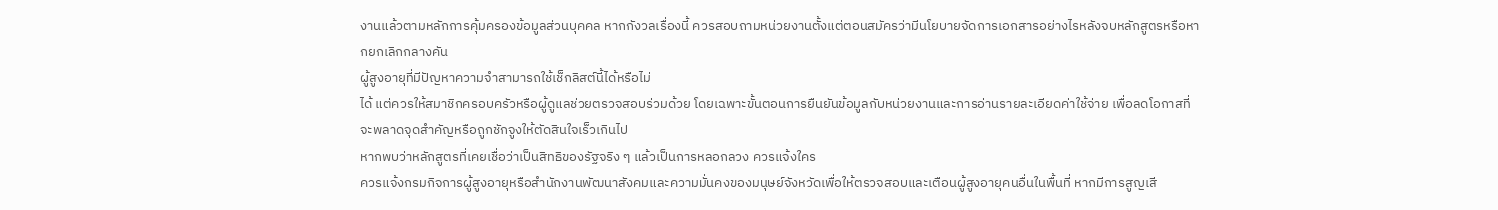งานแล้วตามหลักการคุ้มครองข้อมูลส่วนบุคคล หากกังวลเรื่องนี้ ควรสอบถามหน่วยงานตั้งแต่ตอนสมัครว่ามีนโยบายจัดการเอกสารอย่างไรหลังจบหลักสูตรหรือหากยกเลิกกลางคัน
ผู้สูงอายุที่มีปัญหาความจำสามารถใช้เช็กลิสต์นี้ได้หรือไม่
ได้ แต่ควรให้สมาชิกครอบครัวหรือผู้ดูแลช่วยตรวจสอบร่วมด้วย โดยเฉพาะขั้นตอนการยืนยันข้อมูลกับหน่วยงานและการอ่านรายละเอียดค่าใช้จ่าย เพื่อลดโอกาสที่จะพลาดจุดสำคัญหรือถูกชักจูงให้ตัดสินใจเร็วเกินไป
หากพบว่าหลักสูตรที่เคยเชื่อว่าเป็นสิทธิของรัฐจริง ๆ แล้วเป็นการหลอกลวง ควรแจ้งใคร
ควรแจ้งกรมกิจการผู้สูงอายุหรือสำนักงานพัฒนาสังคมและความมั่นคงของมนุษย์จังหวัดเพื่อให้ตรวจสอบและเตือนผู้สูงอายุคนอื่นในพื้นที่ หากมีการสูญเสี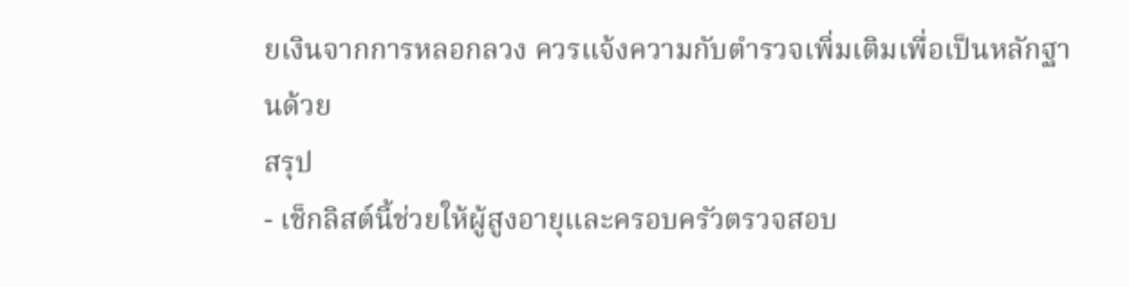ยเงินจากการหลอกลวง ควรแจ้งความกับตำรวจเพิ่มเติมเพื่อเป็นหลักฐานด้วย
สรุป
- เช็กลิสต์นี้ช่วยให้ผู้สูงอายุและครอบครัวตรวจสอบ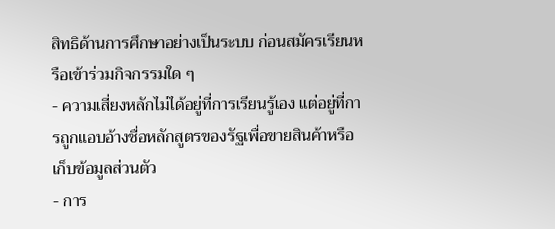สิทธิด้านการศึกษาอย่างเป็นระบบ ก่อนสมัครเรียนหรือเข้าร่วมกิจกรรมใด ๆ
- ความเสี่ยงหลักไม่ได้อยู่ที่การเรียนรู้เอง แต่อยู่ที่การถูกแอบอ้างชื่อหลักสูตรของรัฐเพื่อขายสินค้าหรือเก็บข้อมูลส่วนตัว
- การ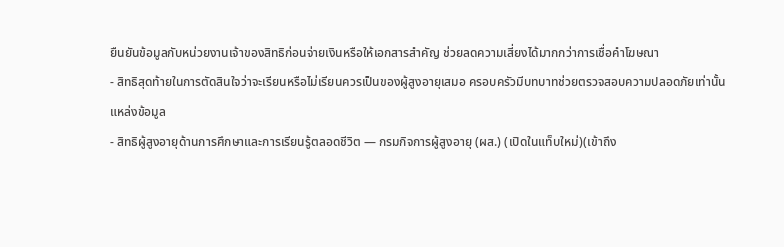ยืนยันข้อมูลกับหน่วยงานเจ้าของสิทธิก่อนจ่ายเงินหรือให้เอกสารสำคัญ ช่วยลดความเสี่ยงได้มากกว่าการเชื่อคำโฆษณา
- สิทธิสุดท้ายในการตัดสินใจว่าจะเรียนหรือไม่เรียนควรเป็นของผู้สูงอายุเสมอ ครอบครัวมีบทบาทช่วยตรวจสอบความปลอดภัยเท่านั้น
แหล่งข้อมูล
- สิทธิผู้สูงอายุด้านการศึกษาและการเรียนรู้ตลอดชีวิต — กรมกิจการผู้สูงอายุ (ผส.) (เปิดในแท็บใหม่)(เข้าถึง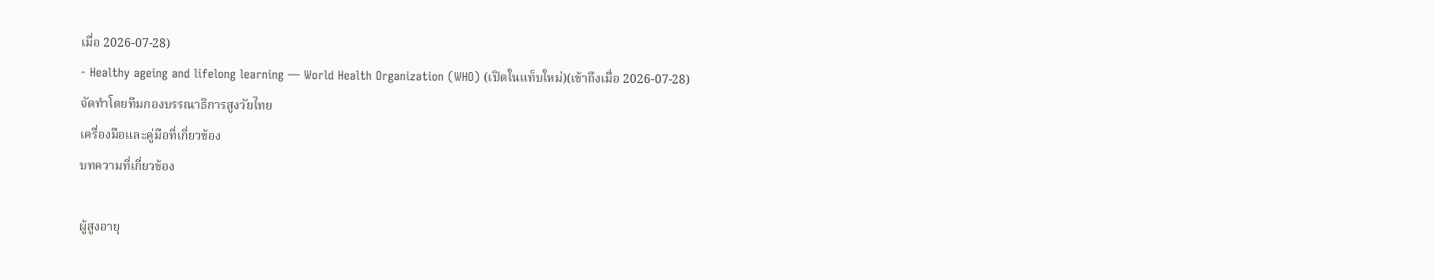เมื่อ 2026-07-28)
- Healthy ageing and lifelong learning — World Health Organization (WHO) (เปิดในแท็บใหม่)(เข้าถึงเมื่อ 2026-07-28)
จัดทำโดยทีมกองบรรณาธิการสูงวัยไทย
เครื่องมือและคู่มือที่เกี่ยวข้อง
บทความที่เกี่ยวข้อง

ผู้สูงอายุ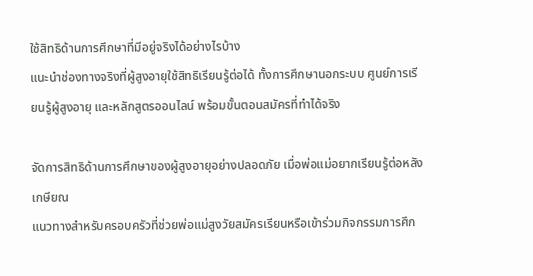ใช้สิทธิด้านการศึกษาที่มีอยู่จริงได้อย่างไรบ้าง
แนะนำช่องทางจริงที่ผู้สูงอายุใช้สิทธิเรียนรู้ต่อได้ ทั้งการศึกษานอกระบบ ศูนย์การเรียนรู้ผู้สูงอายุ และหลักสูตรออนไลน์ พร้อมขั้นตอนสมัครที่ทำได้จริง

จัดการสิทธิด้านการศึกษาของผู้สูงอายุอย่างปลอดภัย เมื่อพ่อแม่อยากเรียนรู้ต่อหลังเกษียณ
แนวทางสำหรับครอบครัวที่ช่วยพ่อแม่สูงวัยสมัครเรียนหรือเข้าร่วมกิจกรรมการศึก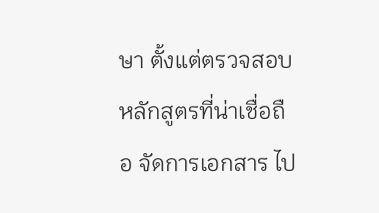ษา ตั้งแต่ตรวจสอบหลักสูตรที่น่าเชื่อถือ จัดการเอกสาร ไป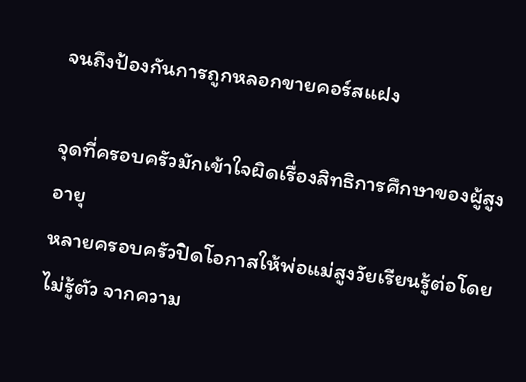จนถึงป้องกันการถูกหลอกขายคอร์สแฝง

จุดที่ครอบครัวมักเข้าใจผิดเรื่องสิทธิการศึกษาของผู้สูงอายุ
หลายครอบครัวปิดโอกาสให้พ่อแม่สูงวัยเรียนรู้ต่อโดยไม่รู้ตัว จากความ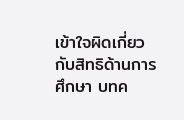เข้าใจผิดเกี่ยวกับสิทธิด้านการศึกษา บทค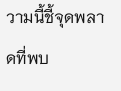วามนี้ชี้จุดพลาดที่พบ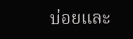บ่อยและ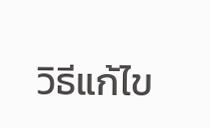วิธีแก้ไข